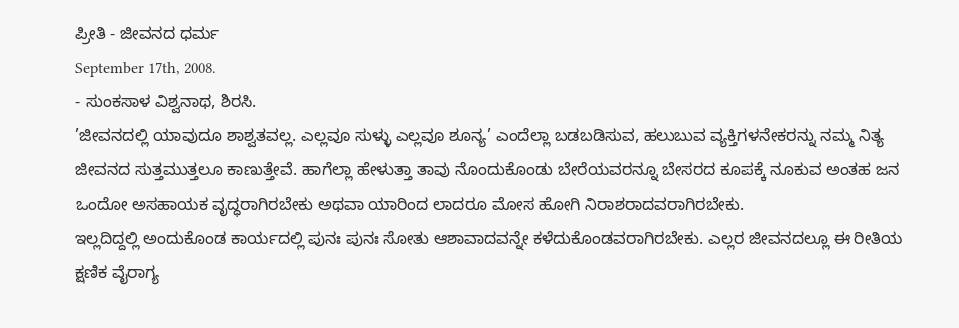ಪ್ರೀತಿ - ಜೀವನದ ಧರ್ಮ
September 17th, 2008.
- ಸುಂಕಸಾಳ ವಿಶ್ವನಾಥ, ಶಿರಸಿ.
’ಜೀವನದಲ್ಲಿ ಯಾವುದೂ ಶಾಶ್ವತವಲ್ಲ. ಎಲ್ಲವೂ ಸುಳ್ಳು ಎಲ್ಲವೂ ಶೂನ್ಯ’ ಎಂದೆಲ್ಲಾ ಬಡಬಡಿಸುವ, ಹಲುಬುವ ವ್ಯಕ್ತಿಗಳನೇಕರನ್ನು ನಮ್ಮ ನಿತ್ಯ ಜೀವನದ ಸುತ್ತಮುತ್ತಲೂ ಕಾಣುತ್ತೇವೆ. ಹಾಗೆಲ್ಲಾ ಹೇಳುತ್ತಾ ತಾವು ನೊಂದುಕೊಂಡು ಬೇರೆಯವರನ್ನೂ ಬೇಸರದ ಕೂಪಕ್ಕೆ ನೂಕುವ ಅಂತಹ ಜನ ಒಂದೋ ಅಸಹಾಯಕ ವೃದ್ಧರಾಗಿರಬೇಕು ಅಥವಾ ಯಾರಿಂದ ಲಾದರೂ ಮೋಸ ಹೋಗಿ ನಿರಾಶರಾದವರಾಗಿರಬೇಕು.
ಇಲ್ಲದಿದ್ದಲ್ಲಿ ಅಂದುಕೊಂಡ ಕಾರ್ಯದಲ್ಲಿ ಪುನಃ ಪುನಃ ಸೋತು ಆಶಾವಾದವನ್ನೇ ಕಳೆದುಕೊಂಡವರಾಗಿರಬೇಕು. ಎಲ್ಲರ ಜೀವನದಲ್ಲೂ ಈ ರೀತಿಯ ಕ್ಷಣಿಕ ವೈರಾಗ್ಯ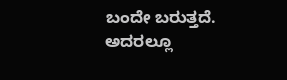ಬಂದೇ ಬರುತ್ತದೆ. ಅದರಲ್ಲೂ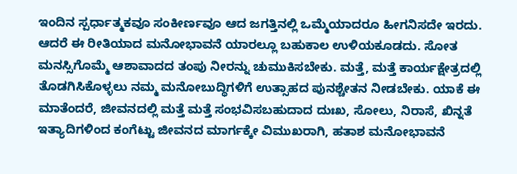ಇಂದಿನ ಸ್ಪರ್ಧಾತ್ಮಕವೂ ಸಂಕೀರ್ಣವೂ ಆದ ಜಗತ್ತಿನಲ್ಲಿ ಒಮ್ಮೆಯಾದರೂ ಹೀಗನಿಸದೇ ಇರದು. ಆದರೆ ಈ ರೀತಿಯಾದ ಮನೋಭಾವನೆ ಯಾರಲ್ಲೂ ಬಹುಕಾಲ ಉಳಿಯಕೂಡದು. ಸೋತ ಮನಸ್ಸಿಗೊಮ್ಮೆ ಆಶಾವಾದದ ತಂಪು ನೀರನ್ನು ಚುಮುಕಿಸಬೇಕು. ಮತ್ತೆ, ಮತ್ತೆ ಕಾರ್ಯಕ್ಷೇತ್ರದಲ್ಲಿ ತೊಡಗಿಸಿಕೊಳ್ಳಲು ನಮ್ಮ ಮನೋಬುದ್ಧಿಗಳಿಗೆ ಉತ್ಸಾಹದ ಪುನಶ್ಚೇತನ ನೀಡಬೇಕು. ಯಾಕೆ ಈ ಮಾತೆಂದರೆ, ಜೀವನದಲ್ಲಿ ಮತ್ತೆ ಮತ್ತೆ ಸಂಭವಿಸಬಹುದಾದ ದುಃಖ, ಸೋಲು, ನಿರಾಸೆ, ಖಿನ್ನತೆ ಇತ್ಯಾದಿಗಳಿಂದ ಕಂಗೆಟ್ಟು ಜೀವನದ ಮಾರ್ಗಕ್ಕೇ ವಿಮುಖರಾಗಿ, ಹತಾಶ ಮನೋಭಾವನೆ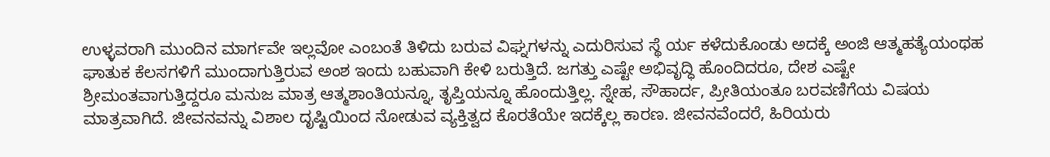ಉಳ್ಳವರಾಗಿ ಮುಂದಿನ ಮಾರ್ಗವೇ ಇಲ್ಲವೋ ಎಂಬಂತೆ ತಿಳಿದು ಬರುವ ವಿಘ್ನಗಳನ್ನು ಎದುರಿಸುವ ಸ್ಥೆ ರ್ಯ ಕಳೆದುಕೊಂಡು ಅದಕ್ಕೆ ಅಂಜಿ ಆತ್ಮಹತ್ಯೆಯಂಥಹ ಘಾತುಕ ಕೆಲಸಗಳಿಗೆ ಮುಂದಾಗುತ್ತಿರುವ ಅಂಶ ಇಂದು ಬಹುವಾಗಿ ಕೇಳಿ ಬರುತ್ತಿದೆ. ಜಗತ್ತು ಎಷ್ಟೇ ಅಭಿವೃದ್ಧಿ ಹೊಂದಿದರೂ, ದೇಶ ಎಷ್ಟೇ ಶ್ರೀಮಂತವಾಗುತ್ತಿದ್ದರೂ ಮನುಜ ಮಾತ್ರ ಆತ್ಮಶಾಂತಿಯನ್ನೂ, ತೃಪ್ತಿಯನ್ನೂ ಹೊಂದುತ್ತಿಲ್ಲ. ಸ್ನೇಹ, ಸೌಹಾರ್ದ, ಪ್ರೀತಿಯಂತೂ ಬರವಣಿಗೆಯ ವಿಷಯ ಮಾತ್ರವಾಗಿದೆ. ಜೀವನವನ್ನು ವಿಶಾಲ ದೃಷ್ಟಿಯಿಂದ ನೋಡುವ ವ್ಯಕ್ತಿತ್ವದ ಕೊರತೆಯೇ ಇದಕ್ಕೆಲ್ಲ ಕಾರಣ. ಜೀವನವೆಂದರೆ, ಹಿರಿಯರು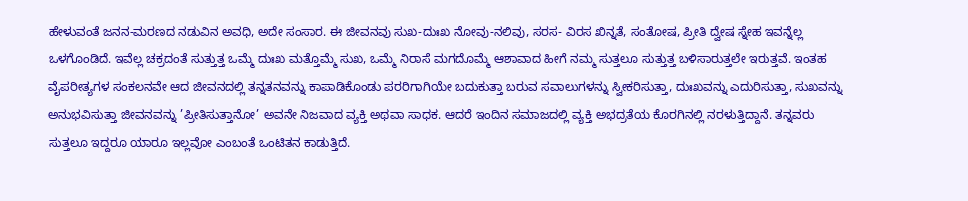ಹೇಳುವಂತೆ ಜನನ-ಮರಣದ ನಡುವಿನ ಅವಧಿ, ಅದೇ ಸಂಸಾರ. ಈ ಜೀವನವು ಸುಖ-ದುಃಖ ನೋವು-ನಲಿವು, ಸರಸ- ವಿರಸ ಖಿನ್ನತೆ, ಸಂತೋಷ, ಪ್ರೀತಿ ದ್ವೇಷ ಸ್ನೇಹ ಇವನ್ನೆಲ್ಲ ಒಳಗೊಂಡಿದೆ. ಇವೆಲ್ಲ ಚಕ್ರದಂತೆ ಸುತ್ತುತ್ತ ಒಮ್ಮೆ ದುಃಖ ಮತ್ತೊಮ್ಮೆ ಸುಖ, ಒಮ್ಮೆ ನಿರಾಸೆ ಮಗದೊಮ್ಮೆ ಆಶಾವಾದ ಹೀಗೆ ನಮ್ಮ ಸುತ್ತಲೂ ಸುತ್ತುತ್ತ ಬಳಿಸಾರುತ್ತಲೇ ಇರುತ್ತವೆ. ಇಂತಹ ವೈಪರೀತ್ಯಗಳ ಸಂಕಲನವೇ ಆದ ಜೀವನದಲ್ಲಿ ತನ್ನತನವನ್ನು ಕಾಪಾಡಿಕೊಂಡು ಪರರಿಗಾಗಿಯೇ ಬದುಕುತ್ತಾ ಬರುವ ಸವಾಲುಗಳನ್ನು ಸ್ವೀಕರಿಸುತ್ತಾ, ದುಃಖವನ್ನು ಎದುರಿಸುತ್ತಾ, ಸುಖವನ್ನು ಅನುಭವಿಸುತ್ತಾ ಜೀವನವನ್ನು ’ಪ್ರೀತಿಸುತ್ತಾನೋ’ ಅವನೇ ನಿಜವಾದ ವ್ಯಕ್ತಿ ಅಥವಾ ಸಾಧಕ. ಆದರೆ ಇಂದಿನ ಸಮಾಜದಲ್ಲಿ ವ್ಯಕ್ತಿ ಅಭದ್ರತೆಯ ಕೊರಗಿನಲ್ಲಿ ನರಳುತ್ತಿದ್ದಾನೆ. ತನ್ನವರು ಸುತ್ತಲೂ ಇದ್ದರೂ ಯಾರೂ ಇಲ್ಲವೋ ಎಂಬಂತೆ ಒಂಟಿತನ ಕಾಡುತ್ತಿದೆ.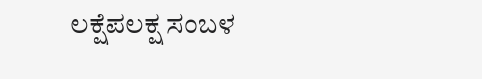ಲಕ್ಷೆಪಲಕ್ಷ ಸಂಬಳ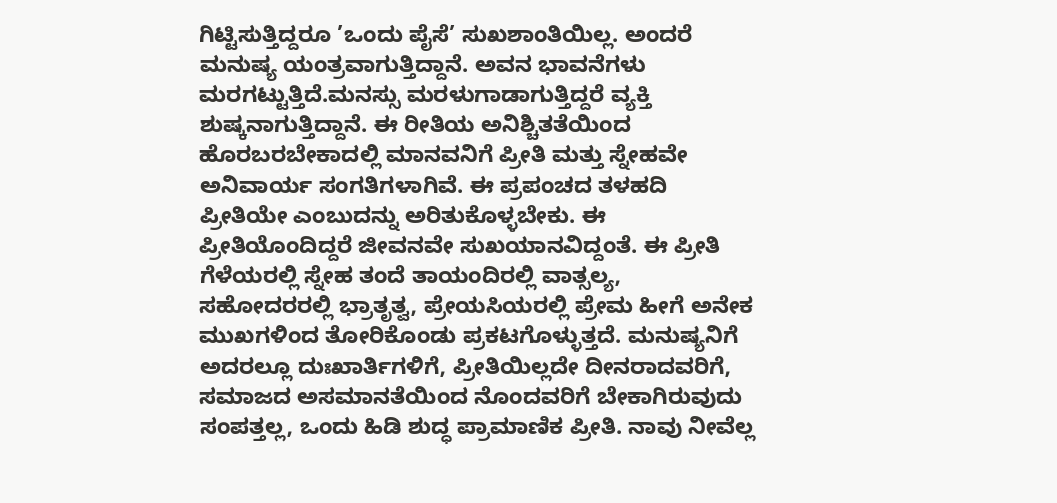ಗಿಟ್ಟಿಸುತ್ತಿದ್ದರೂ ’ಒಂದು ಪೈಸೆ’ ಸುಖಶಾಂತಿಯಿಲ್ಲ. ಅಂದರೆ ಮನುಷ್ಯ ಯಂತ್ರವಾಗುತ್ತಿದ್ದಾನೆ. ಅವನ ಭಾವನೆಗಳು ಮರಗಟ್ಟುತ್ತಿದೆ.ಮನಸ್ಸು ಮರಳುಗಾಡಾಗುತ್ತಿದ್ದರೆ ವ್ಯಕ್ತಿ ಶುಷ್ಕನಾಗುತ್ತಿದ್ದಾನೆ. ಈ ರೀತಿಯ ಅನಿಶ್ಚಿತತೆಯಿಂದ ಹೊರಬರಬೇಕಾದಲ್ಲಿ ಮಾನವನಿಗೆ ಪ್ರೀತಿ ಮತ್ತು ಸ್ನೇಹವೇ ಅನಿವಾರ್ಯ ಸಂಗತಿಗಳಾಗಿವೆ. ಈ ಪ್ರಪಂಚದ ತಳಹದಿ ಪ್ರೀತಿಯೇ ಎಂಬುದನ್ನು ಅರಿತುಕೊಳ್ಳಬೇಕು. ಈ ಪ್ರೀತಿಯೊಂದಿದ್ದರೆ ಜೀವನವೇ ಸುಖಯಾನವಿದ್ದಂತೆ. ಈ ಪ್ರೀತಿ ಗೆಳೆಯರಲ್ಲಿ ಸ್ನೇಹ ತಂದೆ ತಾಯಂದಿರಲ್ಲಿ ವಾತ್ಸಲ್ಯ, ಸಹೋದರರಲ್ಲಿ ಭ್ರಾತೃತ್ವ, ಪ್ರೇಯಸಿಯರಲ್ಲಿ ಪ್ರೇಮ ಹೀಗೆ ಅನೇಕ ಮುಖಗಳಿಂದ ತೋರಿಕೊಂಡು ಪ್ರಕಟಗೊಳ್ಳುತ್ತದೆ. ಮನುಷ್ಯನಿಗೆ ಅದರಲ್ಲೂ ದುಃಖಾರ್ತಿಗಳಿಗೆ, ಪ್ರೀತಿಯಿಲ್ಲದೇ ದೀನರಾದವರಿಗೆ, ಸಮಾಜದ ಅಸಮಾನತೆಯಿಂದ ನೊಂದವರಿಗೆ ಬೇಕಾಗಿರುವುದು ಸಂಪತ್ತಲ್ಲ, ಒಂದು ಹಿಡಿ ಶುದ್ಧ ಪ್ರಾಮಾಣಿಕ ಪ್ರೀತಿ. ನಾವು ನೀವೆಲ್ಲ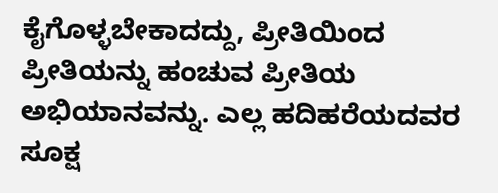ಕೈಗೊಳ್ಳಬೇಕಾದದ್ದು, ಪ್ರೀತಿಯಿಂದ ಪ್ರೀತಿಯನ್ನು ಹಂಚುವ ಪ್ರೀತಿಯ ಅಭಿಯಾನವನ್ನು. ಎಲ್ಲ ಹದಿಹರೆಯದವರ ಸೂಕ್ಷ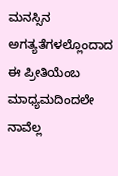ಮನಸ್ಸಿನ ಅಗತ್ಯತೆಗಳಲ್ಲೊಂದಾದ ಈ ಪ್ರೀತಿಯೆಂಬ ಮಾಧ್ಯಮದಿಂದಲೇ ನಾವೆಲ್ಲ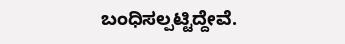ಬಂಧಿಸಲ್ಪಟ್ಟಿದ್ದೇವೆ.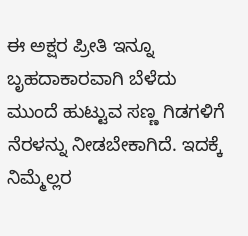ಈ ಅಕ್ಷರ ಪ್ರೀತಿ ಇನ್ನೂ ಬೃಹದಾಕಾರವಾಗಿ ಬೆಳೆದು ಮುಂದೆ ಹುಟ್ಟುವ ಸಣ್ಣ ಗಿಡಗಳಿಗೆ ನೆರಳನ್ನು ನೀಡಬೇಕಾಗಿದೆ. ಇದಕ್ಕೆ ನಿಮ್ಮೆಲ್ಲರ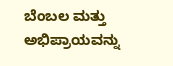ಬೆಂಬಲ ಮತ್ತು ಅಭಿಪ್ರಾಯವನ್ನು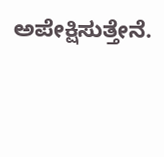ಅಪೇಕ್ಷಿಸುತ್ತೇನೆ.